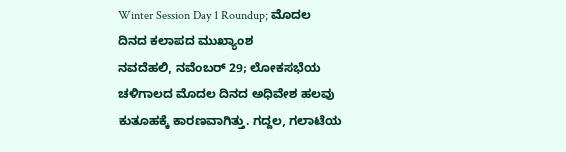Winter Session Day 1 Roundup; ಮೊದಲ ದಿನದ ಕಲಾಪದ ಮುಖ್ಯಾಂಶ
ನವದೆಹಲಿ, ನವೆಂಬರ್ 29; ಲೋಕಸಭೆಯ ಚಳಿಗಾಲದ ಮೊದಲ ದಿನದ ಅಧಿವೇಶ ಹಲವು ಕುತೂಹಕ್ಕೆ ಕಾರಣವಾಗಿತ್ತು. ಗದ್ದಲ, ಗಲಾಟೆಯ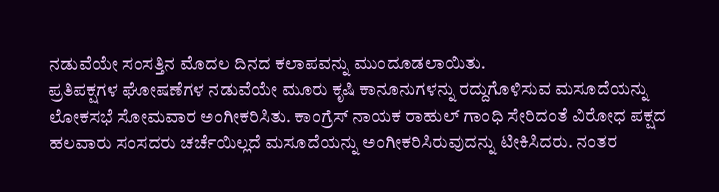ನಡುವೆಯೇ ಸಂಸತ್ತಿನ ಮೊದಲ ದಿನದ ಕಲಾಪವನ್ನು ಮುಂದೂಡಲಾಯಿತು.
ಪ್ರತಿಪಕ್ಷಗಳ ಘೋಷಣೆಗಳ ನಡುವೆಯೇ ಮೂರು ಕೃಷಿ ಕಾನೂನುಗಳನ್ನು ರದ್ದುಗೊಳಿಸುವ ಮಸೂದೆಯನ್ನು ಲೋಕಸಭೆ ಸೋಮವಾರ ಅಂಗೀಕರಿಸಿತು. ಕಾಂಗ್ರೆಸ್ ನಾಯಕ ರಾಹುಲ್ ಗಾಂಧಿ ಸೇರಿದಂತೆ ವಿರೋಧ ಪಕ್ಷದ ಹಲವಾರು ಸಂಸದರು ಚರ್ಚೆಯಿಲ್ಲದೆ ಮಸೂದೆಯನ್ನು ಅಂಗೀಕರಿಸಿರುವುದನ್ನು ಟೀಕಿಸಿದರು. ನಂತರ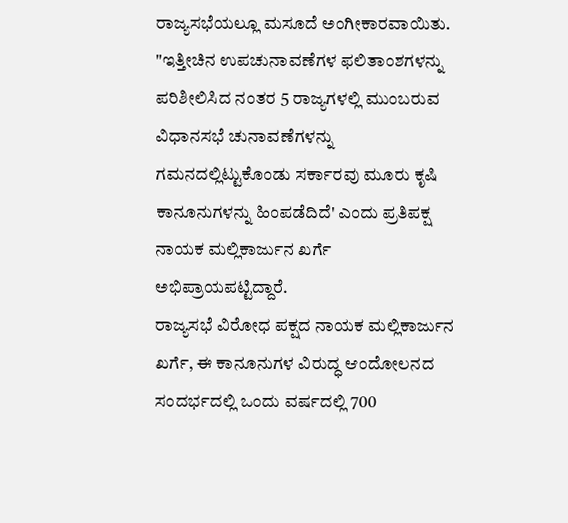ರಾಜ್ಯಸಭೆಯಲ್ಲೂ ಮಸೂದೆ ಅಂಗೀಕಾರವಾಯಿತು.
"ಇತ್ತೀಚಿನ ಉಪಚುನಾವಣೆಗಳ ಫಲಿತಾಂಶಗಳನ್ನು ಪರಿಶೀಲಿಸಿದ ನಂತರ 5 ರಾಜ್ಯಗಳಲ್ಲಿ ಮುಂಬರುವ ವಿಧಾನಸಭೆ ಚುನಾವಣೆಗಳನ್ನು ಗಮನದಲ್ಲಿಟ್ಟುಕೊಂಡು ಸರ್ಕಾರವು ಮೂರು ಕೃಷಿ ಕಾನೂನುಗಳನ್ನು ಹಿಂಪಡೆದಿದೆ' ಎಂದು ಪ್ರತಿಪಕ್ಷ ನಾಯಕ ಮಲ್ಲಿಕಾರ್ಜುನ ಖರ್ಗೆ ಅಭಿಪ್ರಾಯಪಟ್ಟಿದ್ದಾರೆ.
ರಾಜ್ಯಸಭೆ ವಿರೋಧ ಪಕ್ಷದ ನಾಯಕ ಮಲ್ಲಿಕಾರ್ಜುನ ಖರ್ಗೆ, ಈ ಕಾನೂನುಗಳ ವಿರುದ್ಧ ಆಂದೋಲನದ ಸಂದರ್ಭದಲ್ಲಿ ಒಂದು ವರ್ಷದಲ್ಲಿ 700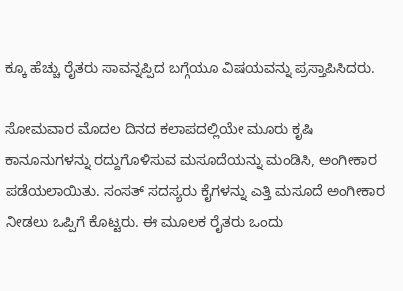ಕ್ಕೂ ಹೆಚ್ಚು ರೈತರು ಸಾವನ್ನಪ್ಪಿದ ಬಗ್ಗೆಯೂ ವಿಷಯವನ್ನು ಪ್ರಸ್ತಾಪಿಸಿದರು.

ಸೋಮವಾರ ಮೊದಲ ದಿನದ ಕಲಾಪದಲ್ಲಿಯೇ ಮೂರು ಕೃಷಿ ಕಾನೂನುಗಳನ್ನು ರದ್ದುಗೊಳಿಸುವ ಮಸೂದೆಯನ್ನು ಮಂಡಿಸಿ, ಅಂಗೀಕಾರ ಪಡೆಯಲಾಯಿತು. ಸಂಸತ್ ಸದಸ್ಯರು ಕೈಗಳನ್ನು ಎತ್ತಿ ಮಸೂದೆ ಅಂಗೀಕಾರ ನೀಡಲು ಒಪ್ಪಿಗೆ ಕೊಟ್ಟರು. ಈ ಮೂಲಕ ರೈತರು ಒಂದು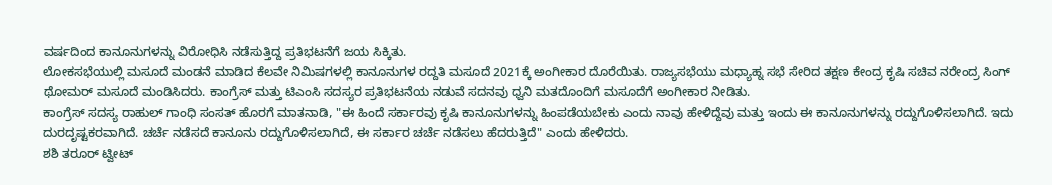ವರ್ಷದಿಂದ ಕಾನೂನುಗಳನ್ನು ವಿರೋಧಿಸಿ ನಡೆಸುತ್ತಿದ್ದ ಪ್ರತಿಭಟನೆಗೆ ಜಯ ಸಿಕ್ಕಿತು.
ಲೋಕಸಭೆಯುಲ್ಲಿ ಮಸೂದೆ ಮಂಡನೆ ಮಾಡಿದ ಕೆಲವೇ ನಿಮಿಷಗಳಲ್ಲಿ ಕಾನೂನುಗಳ ರದ್ದತಿ ಮಸೂದೆ 2021ಕ್ಕೆ ಅಂಗೀಕಾರ ದೊರೆಯಿತು. ರಾಜ್ಯಸಭೆಯು ಮಧ್ಯಾಹ್ನ ಸಭೆ ಸೇರಿದ ತಕ್ಷಣ ಕೇಂದ್ರ ಕೃಷಿ ಸಚಿವ ನರೇಂದ್ರ ಸಿಂಗ್ ಥೋಮರ್ ಮಸೂದೆ ಮಂಡಿಸಿದರು. ಕಾಂಗ್ರೆಸ್ ಮತ್ತು ಟಿಎಂಸಿ ಸದಸ್ಯರ ಪ್ರತಿಭಟನೆಯ ನಡುವೆ ಸದನವು ಧ್ವನಿ ಮತದೊಂದಿಗೆ ಮಸೂದೆಗೆ ಅಂಗೀಕಾರ ನೀಡಿತು.
ಕಾಂಗ್ರೆಸ್ ಸದಸ್ಯ ರಾಹುಲ್ ಗಾಂಧಿ ಸಂಸತ್ ಹೊರಗೆ ಮಾತನಾಡಿ, "ಈ ಹಿಂದೆ ಸರ್ಕಾರವು ಕೃಷಿ ಕಾನೂನುಗಳನ್ನು ಹಿಂಪಡೆಯಬೇಕು ಎಂದು ನಾವು ಹೇಳಿದ್ದೆವು ಮತ್ತು ಇಂದು ಈ ಕಾನೂನುಗಳನ್ನು ರದ್ದುಗೊಳಿಸಲಾಗಿದೆ. ಇದು ದುರದೃಷ್ಟಕರವಾಗಿದೆ. ಚರ್ಚೆ ನಡೆಸದೆ ಕಾನೂನು ರದ್ದುಗೊಳಿಸಲಾಗಿದೆ, ಈ ಸರ್ಕಾರ ಚರ್ಚೆ ನಡೆಸಲು ಹೆದರುತ್ತಿದೆ" ಎಂದು ಹೇಳಿದರು.
ಶಶಿ ತರೂರ್ ಟ್ವೀಟ್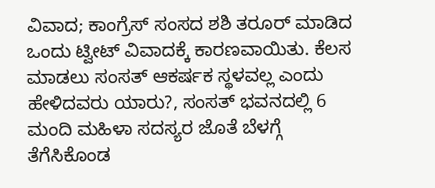ವಿವಾದ; ಕಾಂಗ್ರೆಸ್ ಸಂಸದ ಶಶಿ ತರೂರ್ ಮಾಡಿದ ಒಂದು ಟ್ವೀಟ್ ವಿವಾದಕ್ಕೆ ಕಾರಣವಾಯಿತು. ಕೆಲಸ ಮಾಡಲು ಸಂಸತ್ ಆಕರ್ಷಕ ಸ್ಥಳವಲ್ಲ ಎಂದು ಹೇಳಿದವರು ಯಾರು?, ಸಂಸತ್ ಭವನದಲ್ಲಿ 6 ಮಂದಿ ಮಹಿಳಾ ಸದಸ್ಯರ ಜೊತೆ ಬೆಳಗ್ಗೆ ತೆಗೆಸಿಕೊಂಡ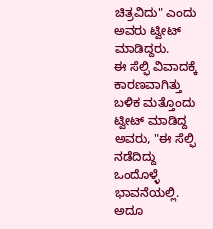ಚಿತ್ರವಿದು" ಎಂದು ಅವರು ಟ್ವೀಟ್ ಮಾಡಿದ್ದರು.
ಈ ಸೆಲ್ಫಿ ವಿವಾದಕ್ಕೆ ಕಾರಣವಾಗಿತ್ತು ಬಳಿಕ ಮತ್ತೊಂದು ಟ್ವೀಟ್ ಮಾಡಿದ್ದ ಅವರು, "ಈ ಸೆಲ್ಫಿ ನಡೆದಿದ್ದು ಒಂದೊಳ್ಳೆ ಭಾವನೆಯಲ್ಲಿ. ಅದೂ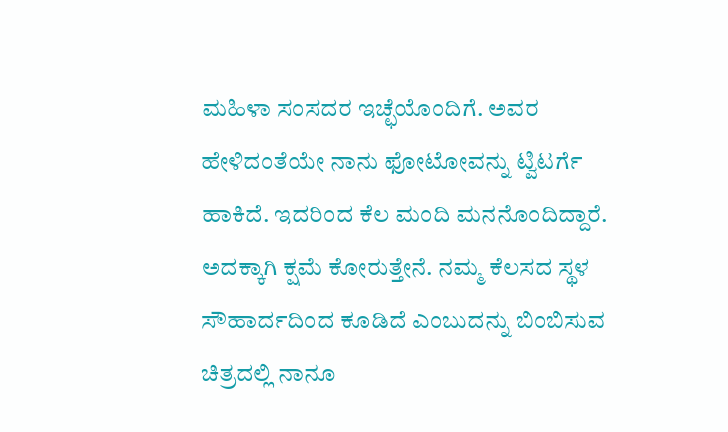ಮಹಿಳಾ ಸಂಸದರ ಇಚ್ಛೆಯೊಂದಿಗೆ. ಅವರ ಹೇಳಿದಂತೆಯೇ ನಾನು ಫೋಟೋವನ್ನು ಟ್ವಿಟರ್ಗೆ ಹಾಕಿದೆ. ಇದರಿಂದ ಕೆಲ ಮಂದಿ ಮನನೊಂದಿದ್ದಾರೆ. ಅದಕ್ಕಾಗಿ ಕ್ಷಮೆ ಕೋರುತ್ತೇನೆ. ನಮ್ಮ ಕೆಲಸದ ಸ್ಥಳ ಸೌಹಾರ್ದದಿಂದ ಕೂಡಿದೆ ಎಂಬುದನ್ನು ಬಿಂಬಿಸುವ ಚಿತ್ರದಲ್ಲಿ ನಾನೂ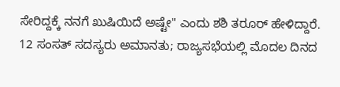ಸೇರಿದ್ದಕ್ಕೆ ನನಗೆ ಖುಷಿಯಿದೆ ಅಷ್ಟೇ" ಎಂದು ಶಶಿ ತರೂರ್ ಹೇಳಿದ್ದಾರೆ.
12 ಸಂಸತ್ ಸದಸ್ಯರು ಅಮಾನತು; ರಾಜ್ಯಸಭೆಯಲ್ಲಿ ಮೊದಲ ದಿನದ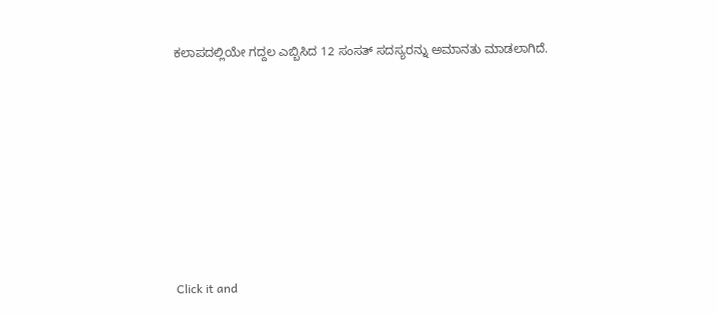ಕಲಾಪದಲ್ಲಿಯೇ ಗದ್ದಲ ಎಬ್ಬಿಸಿದ 12 ಸಂಸತ್ ಸದಸ್ಯರನ್ನು ಅಮಾನತು ಮಾಡಲಾಗಿದೆ.












Click it and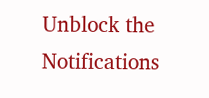Unblock the Notifications